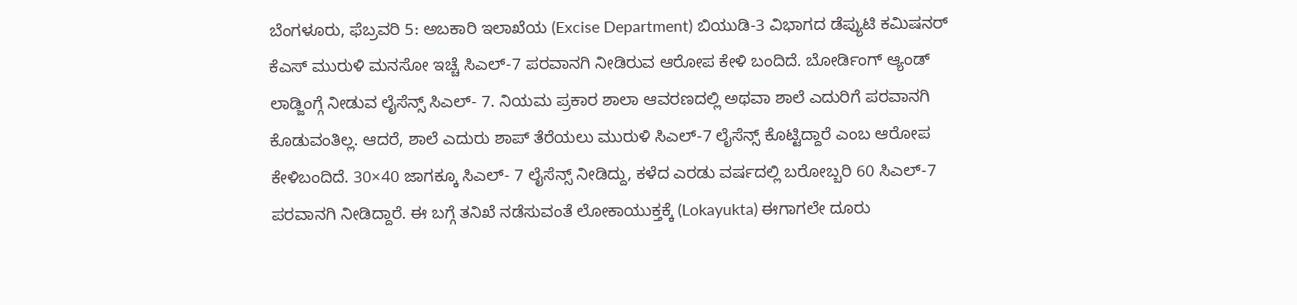ಬೆಂಗಳೂರು, ಫೆಬ್ರವರಿ 5: ಅಬಕಾರಿ ಇಲಾಖೆಯ (Excise Department) ಬಿಯುಡಿ-3 ವಿಭಾಗದ ಡೆಪ್ಯುಟಿ ಕಮಿಷನರ್ ಕೆಎಸ್ ಮುರುಳಿ ಮನಸೋ ಇಚ್ಚೆ ಸಿಎಲ್-7 ಪರವಾನಗಿ ನೀಡಿರುವ ಆರೋಪ ಕೇಳಿ ಬಂದಿದೆ. ಬೋರ್ಡಿಂಗ್ ಆ್ಯಂಡ್ ಲಾಡ್ಜಿಂಗ್ಗೆ ನೀಡುವ ಲೈಸೆನ್ಸ್ ಸಿಎಲ್- 7. ನಿಯಮ ಪ್ರಕಾರ ಶಾಲಾ ಆವರಣದಲ್ಲಿ ಅಥವಾ ಶಾಲೆ ಎದುರಿಗೆ ಪರವಾನಗಿ ಕೊಡುವಂತಿಲ್ಲ. ಆದರೆ, ಶಾಲೆ ಎದುರು ಶಾಪ್ ತೆರೆಯಲು ಮುರುಳಿ ಸಿಎಲ್-7 ಲೈಸೆನ್ಸ್ ಕೊಟ್ಟಿದ್ದಾರೆ ಎಂಬ ಆರೋಪ ಕೇಳಿಬಂದಿದೆ. 30×40 ಜಾಗಕ್ಕೂ ಸಿಎಲ್- 7 ಲೈಸೆನ್ಸ್ ನೀಡಿದ್ದು, ಕಳೆದ ಎರಡು ವರ್ಷದಲ್ಲಿ ಬರೋಬ್ಬರಿ 60 ಸಿಎಲ್-7 ಪರವಾನಗಿ ನೀಡಿದ್ದಾರೆ. ಈ ಬಗ್ಗೆ ತನಿಖೆ ನಡೆಸುವಂತೆ ಲೋಕಾಯುಕ್ತಕ್ಕೆ (Lokayukta) ಈಗಾಗಲೇ ದೂರು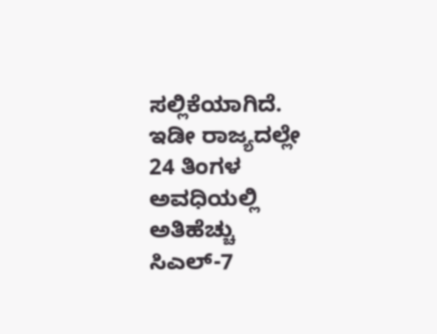ಸಲ್ಲಿಕೆಯಾಗಿದೆ.
ಇಡೀ ರಾಜ್ಯದಲ್ಲೇ 24 ತಿಂಗಳ ಅವಧಿಯಲ್ಲಿ ಅತಿಹೆಚ್ಚು ಸಿಎಲ್-7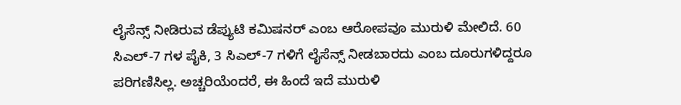ಲೈಸೆನ್ಸ್ ನೀಡಿರುವ ಡೆಪ್ಯುಟಿ ಕಮಿಷನರ್ ಎಂಬ ಆರೋಪವೂ ಮುರುಳಿ ಮೇಲಿದೆ. 60 ಸಿಎಲ್-7 ಗಳ ಪೈಕಿ, 3 ಸಿಎಲ್-7 ಗಳಿಗೆ ಲೈಸೆನ್ಸ್ ನೀಡಬಾರದು ಎಂಬ ದೂರುಗಳಿದ್ದರೂ ಪರಿಗಣಿಸಿಲ್ಲ. ಅಚ್ಚರಿಯೆಂದರೆ, ಈ ಹಿಂದೆ ಇದೆ ಮುರುಳಿ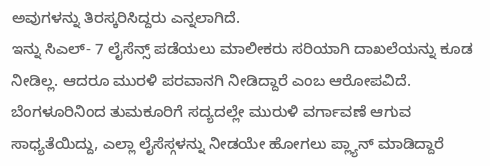ಅವುಗಳನ್ನು ತಿರಸ್ಕರಿಸಿದ್ದರು ಎನ್ನಲಾಗಿದೆ.
ಇನ್ನು ಸಿಎಲ್- 7 ಲೈಸೆನ್ಸ್ ಪಡೆಯಲು ಮಾಲೀಕರು ಸರಿಯಾಗಿ ದಾಖಲೆಯನ್ನು ಕೂಡ ನೀಡಿಲ್ಲ. ಆದರೂ ಮುರಳಿ ಪರವಾನಗಿ ನೀಡಿದ್ದಾರೆ ಎಂಬ ಆರೋಪವಿದೆ.
ಬೆಂಗಳೂರಿನಿಂದ ತುಮಕೂರಿಗೆ ಸದ್ಯದಲ್ಲೇ ಮುರುಳಿ ವರ್ಗಾವಣೆ ಆಗುವ ಸಾಧ್ಯತೆಯಿದ್ದು, ಎಲ್ಲಾ ಲೈಸೆಸ್ಗಳನ್ನು ನೀಡಯೇ ಹೋಗಲು ಪ್ಲ್ಯಾನ್ ಮಾಡಿದ್ದಾರೆ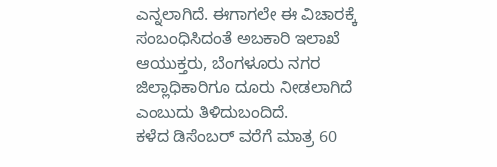ಎನ್ನಲಾಗಿದೆ. ಈಗಾಗಲೇ ಈ ವಿಚಾರಕ್ಕೆ ಸಂಬಂಧಿಸಿದಂತೆ ಅಬಕಾರಿ ಇಲಾಖೆ ಆಯುಕ್ತರು, ಬೆಂಗಳೂರು ನಗರ ಜಿಲ್ಲಾಧಿಕಾರಿಗೂ ದೂರು ನೀಡಲಾಗಿದೆ ಎಂಬುದು ತಿಳಿದುಬಂದಿದೆ.
ಕಳೆದ ಡಿಸೆಂಬರ್ ವರೆಗೆ ಮಾತ್ರ 60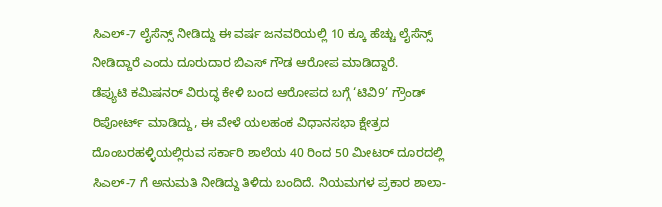ಸಿಎಲ್-7 ಲೈಸೆನ್ಸ್ ನೀಡಿದ್ದು ಈ ವರ್ಷ ಜನವರಿಯಲ್ಲಿ 10 ಕ್ಕೂ ಹೆಚ್ಚು ಲೈಸೆನ್ಸ್ ನೀಡಿದ್ದಾರೆ ಎಂದು ದೂರುದಾರ ಬಿಎಸ್ ಗೌಡ ಆರೋಪ ಮಾಡಿದ್ದಾರೆ.
ಡೆಪ್ಯುಟಿ ಕಮಿಷನರ್ ವಿರುದ್ಧ ಕೇಳಿ ಬಂದ ಆರೋಪದ ಬಗ್ಗೆ ‘ಟಿವಿ9’ ಗ್ರೌಂಡ್ ರಿಪೋರ್ಟ್ ಮಾಡಿದ್ದು, ಈ ವೇಳೆ ಯಲಹಂಕ ವಿಧಾನಸಭಾ ಕ್ಷೇತ್ರದ ದೊಂಬರಹಳ್ಳಿಯಲ್ಲಿರುವ ಸರ್ಕಾರಿ ಶಾಲೆಯ 40 ರಿಂದ 50 ಮೀಟರ್ ದೂರದಲ್ಲಿ ಸಿಎಲ್-7 ಗೆ ಅನುಮತಿ ನೀಡಿದ್ದು ತಿಳಿದು ಬಂದಿದೆ. ನಿಯಮಗಳ ಪ್ರಕಾರ ಶಾಲಾ-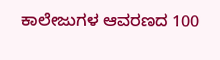ಕಾಲೇಜುಗಳ ಆವರಣದ 100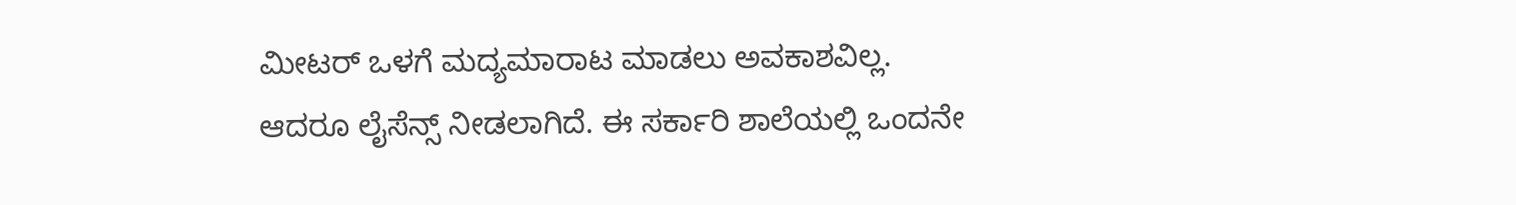ಮೀಟರ್ ಒಳಗೆ ಮದ್ಯಮಾರಾಟ ಮಾಡಲು ಅವಕಾಶವಿಲ್ಲ. ಆದರೂ ಲೈಸೆನ್ಸ್ ನೀಡಲಾಗಿದೆ. ಈ ಸರ್ಕಾರಿ ಶಾಲೆಯಲ್ಲಿ ಒಂದನೇ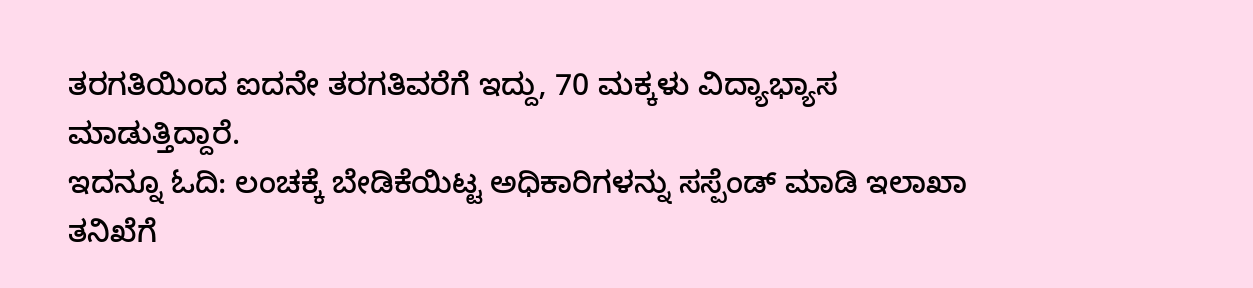ತರಗತಿಯಿಂದ ಐದನೇ ತರಗತಿವರೆಗೆ ಇದ್ದು, 70 ಮಕ್ಕಳು ವಿದ್ಯಾಭ್ಯಾಸ ಮಾಡುತ್ತಿದ್ದಾರೆ.
ಇದನ್ನೂ ಓದಿ: ಲಂಚಕ್ಕೆ ಬೇಡಿಕೆಯಿಟ್ಟ ಅಧಿಕಾರಿಗಳನ್ನು ಸಸ್ಪೆಂಡ್ ಮಾಡಿ ಇಲಾಖಾ ತನಿಖೆಗೆ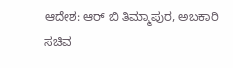ಆದೇಶ: ಆರ್ ಬಿ ತಿಮ್ಮಾಪುರ, ಅಬಕಾರಿ ಸಚಿವ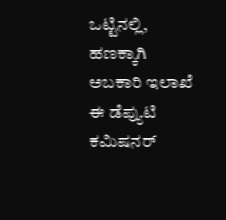ಒಟ್ಟಿನಲ್ಲಿ, ಹಣಕ್ಕಾಗಿ ಅಬಕಾರಿ ಇಲಾಖೆ ಈ ಡೆಪ್ಯುಟಿ ಕಮಿಷನರ್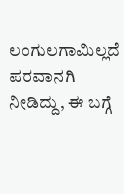ಲಂಗುಲಗಾಮಿಲ್ಲದೆ ಪರವಾನಗಿ ನೀಡಿದ್ದು, ಈ ಬಗ್ಗೆ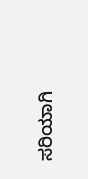ಸರಿಯಾಗಿ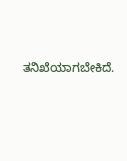ತನಿಖೆಯಾಗಬೇಕಿದೆ.